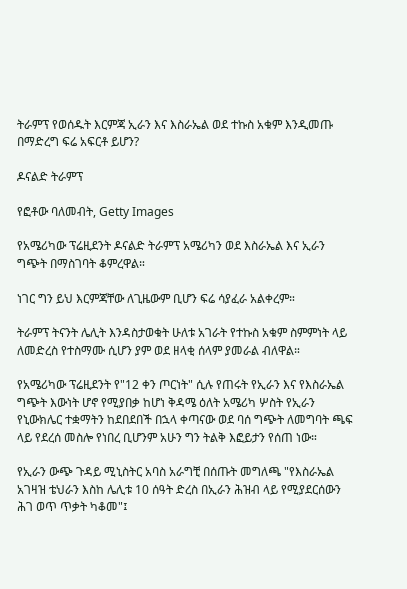ትራምፕ የወሰዱት እርምጃ ኢራን እና እስራኤል ወደ ተኩስ አቁም እንዲመጡ በማድረግ ፍሬ አፍርቶ ይሆን?

ዶናልድ ትራምፕ

የፎቶው ባለመብት, Getty Images

የአሜሪካው ፕሬዚደንት ዶናልድ ትራምፕ አሜሪካን ወደ እስራኤል እና ኢራን ግጭት በማስገባት ቆምረዋል።

ነገር ግን ይህ እርምጃቸው ለጊዜውም ቢሆን ፍሬ ሳያፈራ አልቀረም።

ትራምፕ ትናንት ሌሊት እንዳስታወቁት ሁለቱ አገራት የተኩስ አቁም ስምምነት ላይ ለመድረስ የተስማሙ ሲሆን ያም ወደ ዘላቂ ሰላም ያመራል ብለዋል።

የአሜሪካው ፕሬዚደንት የ"12 ቀን ጦርነት" ሲሉ የጠሩት የኢራን እና የእስራኤል ግጭት እውነት ሆኖ የሚያበቃ ከሆነ ቅዳሜ ዕለት አሜሪካ ሦስት የኢራን የኒውክሌር ተቋማትን ከደበደበች በኋላ ቀጣናው ወደ ባሰ ግጭት ለመግባት ጫፍ ላይ የደረሰ መስሎ የነበረ ቢሆንም አሁን ግን ትልቅ እፎይታን የሰጠ ነው።

የኢራን ውጭ ጉዳይ ሚኒስትር አባስ አራግቺ በሰጡት መግለጫ "የእስራኤል አገዛዝ ቴህራን እስከ ሌሊቱ 10 ሰዓት ድረስ በኢራን ሕዝብ ላይ የሚያደርሰውን ሕገ ወጥ ጥቃት ካቆመ"፤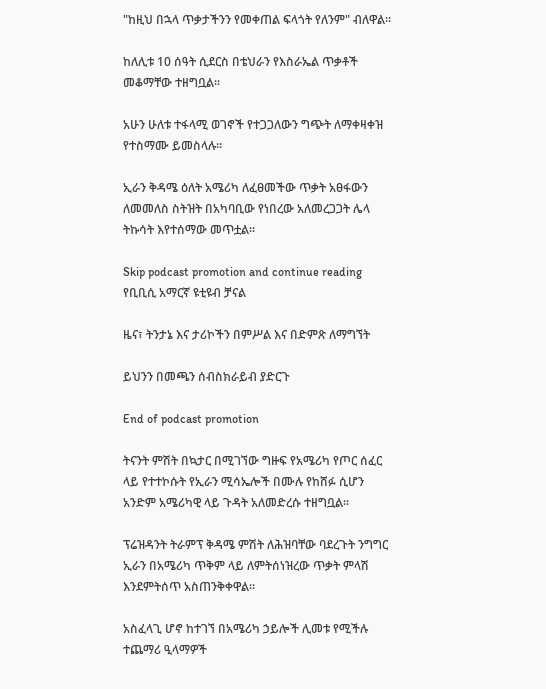"ከዚህ በኋላ ጥቃታችንን የመቀጠል ፍላጎት የለንም" ብለዋል።

ከለሊቱ 10 ሰዓት ሲደርስ በቴህራን የእስራኤል ጥቃቶች መቆማቸው ተዘግቧል።

አሁን ሁለቱ ተፋላሚ ወገኖች የተጋጋለውን ግጭት ለማቀዛቀዝ የተስማሙ ይመስላሉ።

ኢራን ቅዳሜ ዕለት አሜሪካ ለፈፀመችው ጥቃት አፀፋውን ለመመለስ ስትዝት በአካባቢው የነበረው አለመረጋጋት ሌላ ትኩሳት እየተሰማው መጥቷል።

Skip podcast promotion and continue reading
የቢቢሲ አማርኛ ዩቲዩብ ቻናል

ዜና፣ ትንታኔ እና ታሪኮችን በምሥል እና በድምጽ ለማግኘት

ይህንን በመጫን ሰብስክራይብ ያድርጉ

End of podcast promotion

ትናንት ምሽት በኳታር በሚገኘው ግዙፍ የአሜሪካ የጦር ሰፈር ላይ የተተኮሱት የኢራን ሚሳኤሎች በሙሉ የከሸፉ ሲሆን አንድም አሜሪካዊ ላይ ጉዳት አለመድረሱ ተዘግቧል።

ፕሬዝዳንት ትራምፕ ቅዳሜ ምሽት ለሕዝባቸው ባደረጉት ንግግር ኢራን በአሜሪካ ጥቅም ላይ ለምትሰነዝረው ጥቃት ምላሽ እንደምትሰጥ አስጠንቅቀዋል።

አስፈላጊ ሆኖ ከተገኘ በአሜሪካ ኃይሎች ሊመቱ የሚችሉ ተጨማሪ ዒላማዎች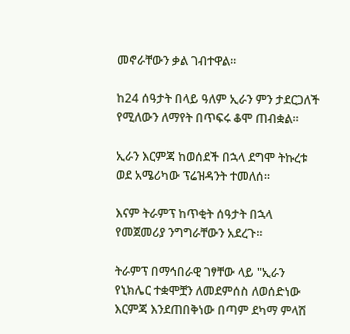መኖራቸውን ቃል ገብተዋል።

ከ24 ሰዓታት በላይ ዓለም ኢራን ምን ታደርጋለች የሚለውን ለማየት በጥፍሩ ቆሞ ጠብቋል።

ኢራን እርምጃ ከወሰደች በኋላ ደግሞ ትኩረቱ ወደ አሜሪካው ፕሬዝዳንት ተመለሰ።

እናም ትራምፕ ከጥቂት ሰዓታት በኋላ የመጀመሪያ ንግግራቸውን አደረጉ።

ትራምፕ በማኅበራዊ ገፃቸው ላይ "ኢራን የኒክሌር ተቋሞቿን ለመደምሰስ ለወሰድነው እርምጃ እንደጠበቅነው በጣም ደካማ ምላሽ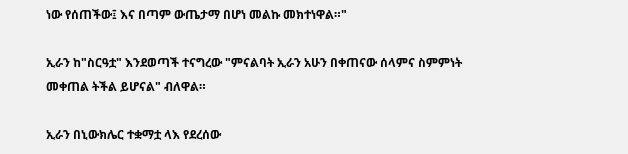ነው የሰጠችው፤ እና በጣም ውጤታማ በሆነ መልኩ መክተነዋል።"

ኢራን ከ"ስርዓቷ" እንደወጣች ተናግረው "ምናልባት ኢራን አሁን በቀጠናው ሰላምና ስምምነት መቀጠል ትችል ይሆናል" ብለዋል።

ኢራን በኒውክሌር ተቋማቷ ላእ የደረሰው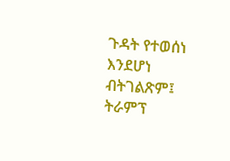ጉዳት የተወሰነ እንደሆነ ብትገልጽም፤ ትራምፕ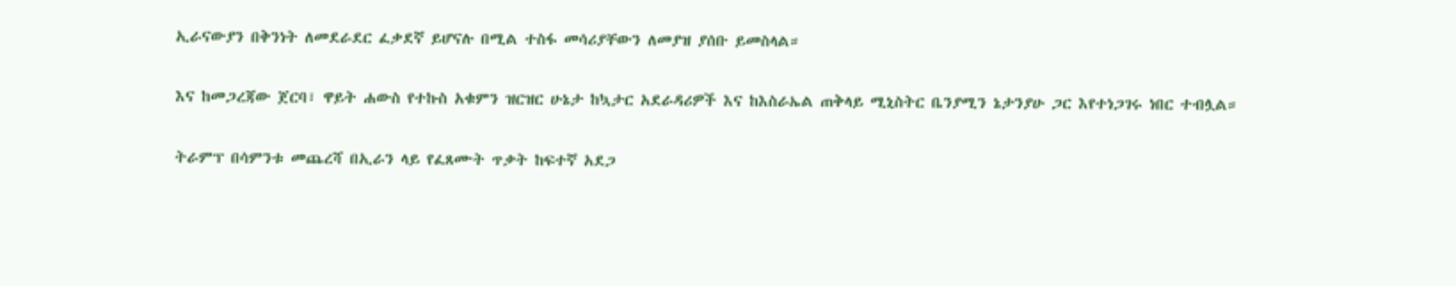ኢራናውያን በቅንነት ለመደራደር ፈቃደኛ ይሆናሉ በሚል ተስፋ መሳሪያቸውን ለመያዝ ያሰቡ ይመስላል።

እና ከመጋረጃው ጀርባ፣ ዋይት ሐውስ የተኩስ አቁምን ዝርዝር ሁኔታ ከኳታር አደራዳሪዎች እና ከእስራኤል ጠቅላይ ሚኒስትር ቤንያሚን ኔታንያሁ ጋር እየተነጋገሩ ነበር ተብሏል።

ትራምፕ በሳምንቱ መጨረሻ በኢራን ላይ የፈጸሙት ጥቃት ከፍተኛ አደጋ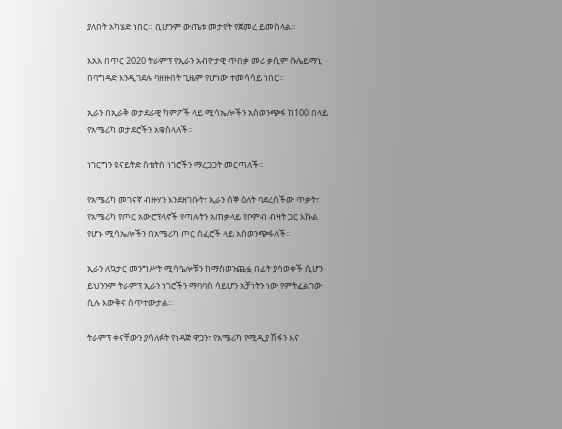ያለበት አካሄድ ነበር። ቢሆንም ውጤቱ መታየት የጀመረ ይመስላል።

እአአ በጥር 2020 ትራምፕ የኢራን አብዮታዊ ጥበቃ መሪ ቃሲም ሱሌይማኒ በባግዳድ እንዲገደሉ ባዘዙበት ጊዜም የሆነው ተመሳሳይ ነበር።

ኢራን በኢራቅ ወታደራዊ ካምፖች ላይ ሚሳኤሎችን አስወንጭፋ ከ100 በላይ የአሜሪካ ወታደሮችን አቁስላለች።

ነገርግን ዩናይትድ ስቴትስ ነገሮችን ማረጋጋት መርጣለች።

የአሜሪካ መገናኛ ብዙሃን እንደዘገቡት፣ ኢራን ሰኞ ዕለት ባደረሰችው ጥቃት፣ የአሜሪካ የጦር አውሮፕላኖች የጣሉትን አጠቃላይ የቦምብ ብዛት ጋር እኩል የሆኑ ሚሳኤሎችን በአሜሪካ ጦር ሰፈሮች ላይ አስወንጭፋለች።

ኢራን ለኳታር መንግሥት ሚሳዔሎቹን ከማስወንጨፏ በፊት ያሳወቀች ሲሆን ይህንንም ትራምፕ ኢራን ነገሮችን ማባባስ ሳይሆን አቻነትን ነው የምትፈልገው ሲሉ እውቅና ሰጥተውታል።

ትራምፕ ቀናቸውን ያሳለፉት የነዳጅ ዋጋን፣ የአሜሪካ የሚዲያ ሽፋን እና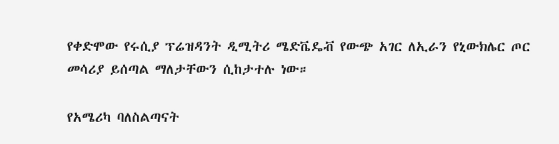የቀድሞው የሩሲያ ፕሬዝዳንት ዲሚትሪ ሜድቬዴቭ የውጭ አገር ለኢራን የኒውክሌር ጦር መሳሪያ ይሰጣል ማለታቸውን ሲከታተሉ ነው።

የአሜሪካ ባለስልጣናት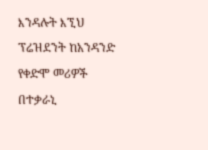እንዳሉት እኚህ ፕሬዝደንት ከአንዳንድ የቀድሞ መሪዎች በተቃራኒ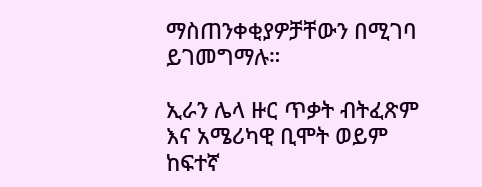ማስጠንቀቂያዎቻቸውን በሚገባ ይገመግማሉ።

ኢራን ሌላ ዙር ጥቃት ብትፈጽም እና አሜሪካዊ ቢሞት ወይም ከፍተኛ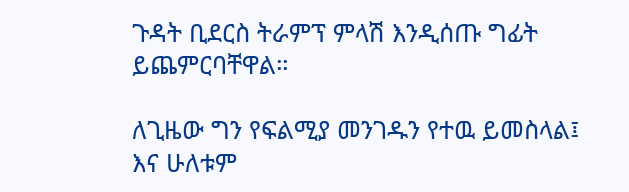ጉዳት ቢደርስ ትራምፕ ምላሽ እንዲሰጡ ግፊት ይጨምርባቸዋል።

ለጊዜው ግን የፍልሚያ መንገዱን የተዉ ይመስላል፤ እና ሁለቱም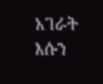አገራት እሱን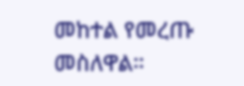መከተል የመረጡ መስለዋል።